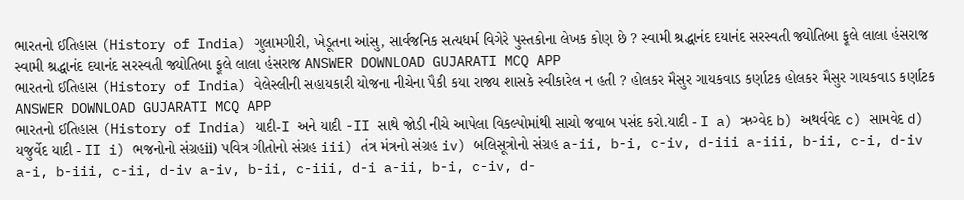ભારતનો ઈતિહાસ (History of India) ગુલામગીરી, ખેડૂતના આંસુ, સાર્વજનિક સત્યધર્મ વિગેરે પુસ્તકોના લેખક કોણ છે ? સ્વામી શ્રદ્ધાનંદ દયાનંદ સરસ્વતી જ્યોતિબા ફૂલે લાલા હંસરાજ સ્વામી શ્રદ્ધાનંદ દયાનંદ સરસ્વતી જ્યોતિબા ફૂલે લાલા હંસરાજ ANSWER DOWNLOAD GUJARATI MCQ APP
ભારતનો ઈતિહાસ (History of India) વેલેસ્લીની સહાયકારી યોજના નીચેના પૈકી કયા રાજ્ય શાસકે સ્વીકારેલ ન હતી ? હોલકર મૈસુર ગાયકવાડ કર્ણાટક હોલકર મૈસુર ગાયકવાડ કર્ણાટક ANSWER DOWNLOAD GUJARATI MCQ APP
ભારતનો ઈતિહાસ (History of India) યાદી-I અને યાદી -II સાથે જોડી નીચે આપેલા વિકલ્પોમાંથી સાચો જવાબ પસંદ કરો.યાદી - I a) ઋગ્વેદ b) અથર્વવેદ c) સામવેદ d) યજુર્વેદ યાદી - II i) ભજનોનો સંગ્રહii) પવિત્ર ગીતોનો સંગ્રહ iii) તંત્ર મંત્રનો સંગ્રહ iv) બલિસૂત્રોનો સંગ્રહ a-ii, b-i, c-iv, d-iii a-iii, b-ii, c-i, d-iv a-i, b-iii, c-ii, d-iv a-iv, b-ii, c-iii, d-i a-ii, b-i, c-iv, d-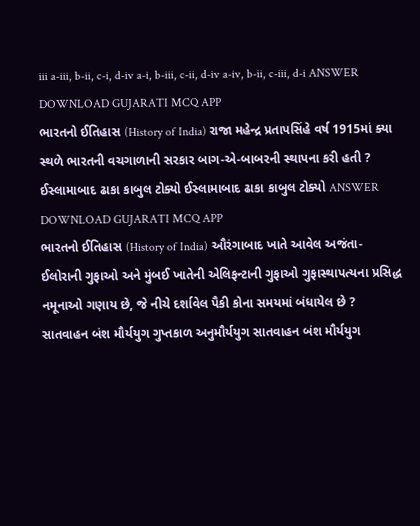iii a-iii, b-ii, c-i, d-iv a-i, b-iii, c-ii, d-iv a-iv, b-ii, c-iii, d-i ANSWER DOWNLOAD GUJARATI MCQ APP
ભારતનો ઈતિહાસ (History of India) રાજા મહેન્દ્ર પ્રતાપસિંહે વર્ષ 1915માં ક્યા સ્થળે ભારતની વચગાળાની સરકાર બાગ-એ-બાબરની સ્થાપના કરી હતી ? ઈસ્લામાબાદ ઢાકા કાબુલ ટોક્યો ઈસ્લામાબાદ ઢાકા કાબુલ ટોક્યો ANSWER DOWNLOAD GUJARATI MCQ APP
ભારતનો ઈતિહાસ (History of India) ઔરંગાબાદ ખાતે આવેલ અજંતા-ઈલોરાની ગુફાઓ અને મુંબઈ ખાતેની એલિફન્ટાની ગુફાઓ ગુફાસ્થાપત્યના પ્રસિદ્ધ નમૂનાઓ ગણાય છે, જે નીચે દર્શાવેલ પૈકી કોના સમયમાં બંધાયેલ છે ? સાતવાહન બંશ મૌર્યયુગ ગુપ્તકાળ અનુમૌર્યયુગ સાતવાહન બંશ મૌર્યયુગ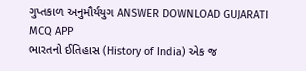ગુપ્તકાળ અનુમૌર્યયુગ ANSWER DOWNLOAD GUJARATI MCQ APP
ભારતનો ઈતિહાસ (History of India) એક જ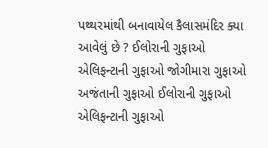પથ્થરમાંથી બનાવાયેલ કૈલાસમંદિર ક્યા આવેલું છે ? ઈલોરાની ગુફાઓ એલિફન્ટાની ગુફાઓ જોગીમારા ગુફાઓ અજંતાની ગુફાઓ ઈલોરાની ગુફાઓ એલિફન્ટાની ગુફાઓ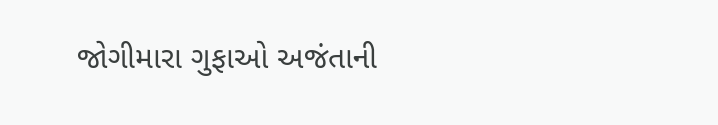જોગીમારા ગુફાઓ અજંતાની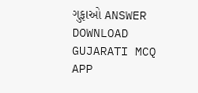ગુફાઓ ANSWER DOWNLOAD GUJARATI MCQ APP